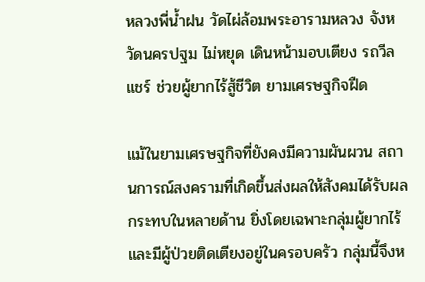หลวงพี่น้ำฝน วัดไผ่ล้อมพระอารามหลวง จังหวัดนครปฐม ไม่หยุด เดินหน้ามอบเตียง รถวีลแชร์ ช่วยผู้ยากไร้สู้ชีวิต ยามเศรษฐกิจฝืด

แม้ในยามเศรษฐกิจที่ยังคงมีความผันผวน สถานการณ์สงครามที่เกิดขึ้นส่งผลให้สังคมได้รับผลกระทบในหลายด้าน ยิ่งโดยเฉพาะกลุ่มผู้ยากไร้และมีผู้ป่วยติดเตียงอยู่ในครอบครัว กลุ่มนี้จึงห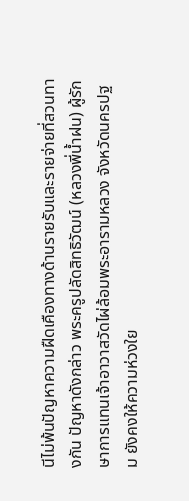นีไม่พ้นปัญหาความฝืดเคืองทางด้านรายรับและรายจ่ายที่สวนทางกัน ปัญหาดังกล่าว พระครูปลัดสิทธิวัฒน์ (หลวงพี่น้ำฝน) ผู้รักษาการแทนเจ้าอาวาสวัดไผ่ล้อมพระอารามหลวง จังหวัดนครปฐม ยังคงให้ความห่วงใย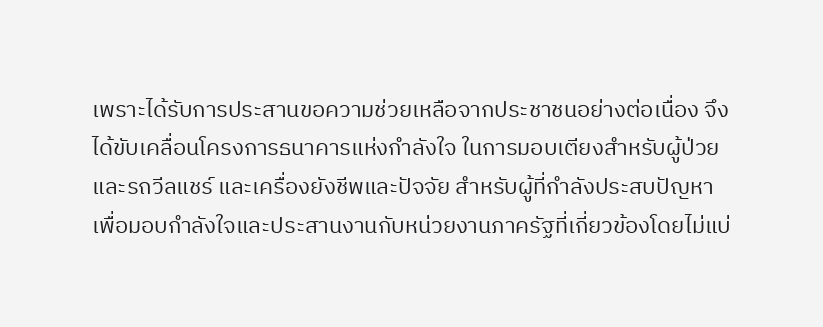เพราะได้รับการประสานขอความช่วยเหลือจากประชาชนอย่างต่อเนื่อง จึงได้ขับเคลื่อนโครงการธนาคารแห่งกำลังใจ ในการมอบเตียงสำหรับผู้ป่วยและรถวีลแชร์ และเครื่องยังชีพและปัจจัย สำหรับผู้ที่กำลังประสบปัญหาเพื่อมอบกำลังใจและประสานงานกับหน่วยงานภาครัฐที่เกี่ยวข้องโดยไม่แบ่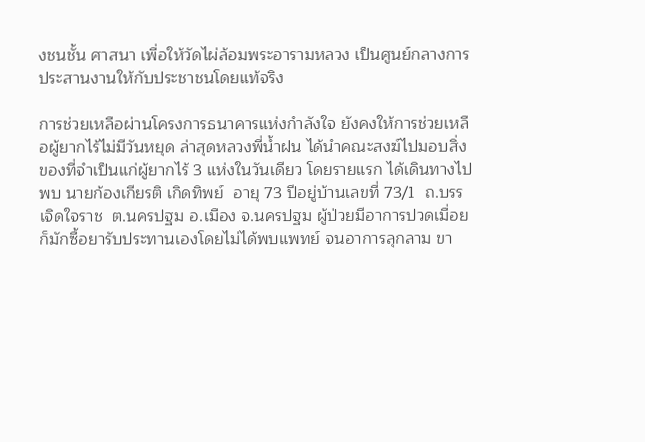งชนชั้น ศาสนา เพื่อให้วัดไผ่ล้อมพระอารามหลวง เป็นศูนย์กลางการประสานงานให้กับประชาชนโดยแท้จริง

การช่วยเหลือผ่านโครงการธนาคารแห่งกำลังใจ ยังคงให้การช่วยเหลือผู้ยากไร้ไม่มีวันหยุด ล่าสุดหลวงพี่น้ำฝน ได้นำคณะสงฆ์ไปมอบสิ่งของที่จำเป็นแก่ผู้ยากไร้ 3 แห่งในวันเดียว โดยรายแรก ได้เดินทางไปพบ นายก้องเกียรติ เกิดทิพย์  อายุ 73 ปีอยู่บ้านเลขที่ 73/1  ถ.บรรเจิดใจราช  ต.นครปฐม อ.เมือง จ.นครปฐม ผู้ป่วยมีอาการปวดเมื่อยก็มักซื้อยารับประทานเองโดยไม่ได้พบแพทย์ จนอาการลุกลาม ขา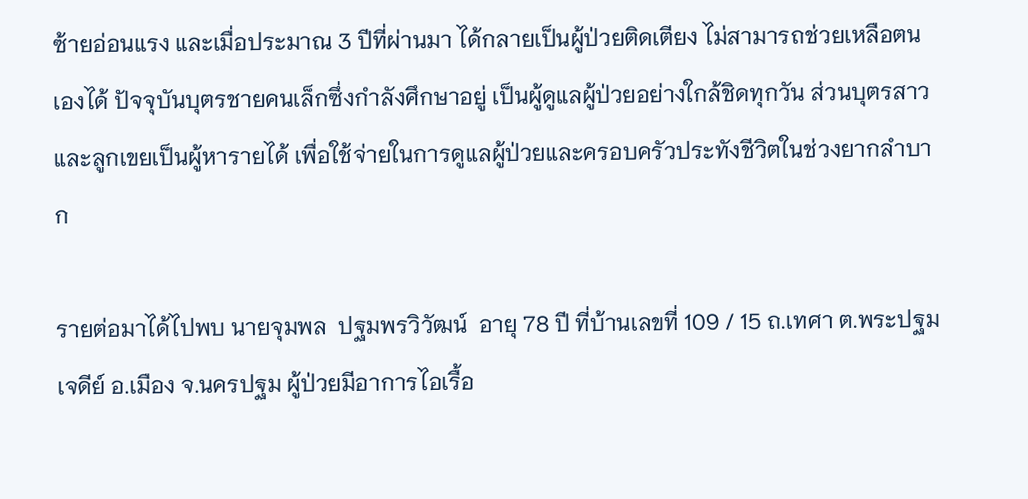ซ้ายอ่อนแรง และเมื่อประมาณ 3 ปีที่ผ่านมา ได้กลายเป็นผู้ป่วยติดเตียง ไม่สามารถช่วยเหลือตนเองได้ ปัจจุบันบุตรชายคนเล็กซึ่งกำลังศึกษาอยู่ เป็นผู้ดูแลผู้ป่วยอย่างใกล้ชิดทุกวัน ส่วนบุตรสาวและลูกเขยเป็นผู้หารายได้ เพื่อใช้จ่ายในการดูแลผู้ป่วยและครอบครัวประทังชีวิตในช่วงยากลำบาก

รายต่อมาได้ไปพบ นายจุมพล  ปฐมพรวิวัฒน์  อายุ 78 ปี ที่บ้านเลขที่ 109 / 15 ถ.เทศา ต.พระปฐมเจดีย์ อ.เมือง จ.นครปฐม ผู้ป่วยมีอาการไอเรื้อ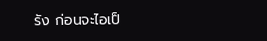รัง ก่อนจะไอเป็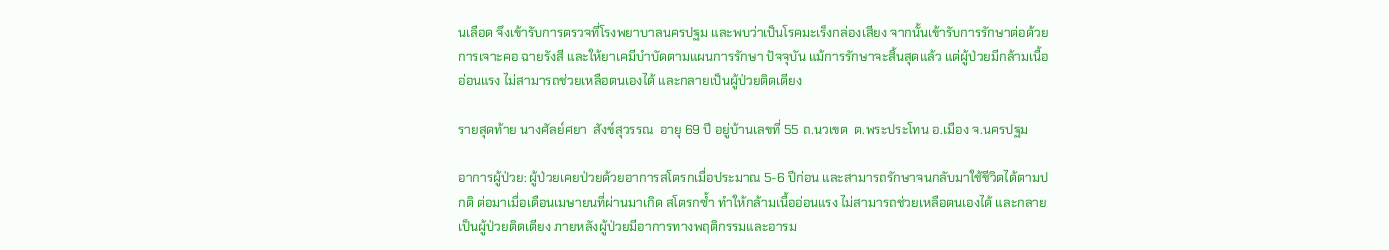นเลือด จึงเข้ารับการตรวจที่โรงพยาบาลนครปฐม และพบว่าเป็นโรคมะเร็งกล่องเสียง จากนั้นเข้ารับการรักษาต่อด้วยการเจาะคอ ฉายรังสี และให้ยาเคมีบำบัดตามแผนการรักษา ปัจจุบัน แม้การรักษาจะสิ้นสุดแล้ว แต่ผู้ป่วยมีกล้ามเนื้ออ่อนแรง ไม่สามารถช่วยเหลือตนเองได้ และกลายเป็นผู้ป่วยติดเตียง

รายสุดท้าย นางศัลย์ศยา  สังข์สุวรรณ  อายุ 69 ปี อยู่บ้านเลขที่ 55 ถ.นวเขต  ต.พระประโทน อ.เมือง จ.นครปฐม

อาการผู้ป่วย: ผู้ป่วยเคยป่วยด้วยอาการสโตรกเมื่อประมาณ 5-6 ปีก่อน และสามารถรักษาจนกลับมาใช้ชีวิตได้ตามปกติ ต่อมาเมื่อเดือนเมษายนที่ผ่านมาเกิด สโตรกซ้ำ ทำให้กล้ามเนื้ออ่อนแรง ไม่สามารถช่วยเหลือตนเองได้ และกลายเป็นผู้ป่วยติดเตียง ภายหลังผู้ป่วยมีอาการทางพฤติกรรมและอารม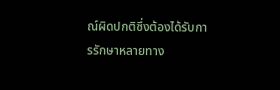ณ์ผิดปกติซึ่งต้องได้รับการรักษาหลายทาง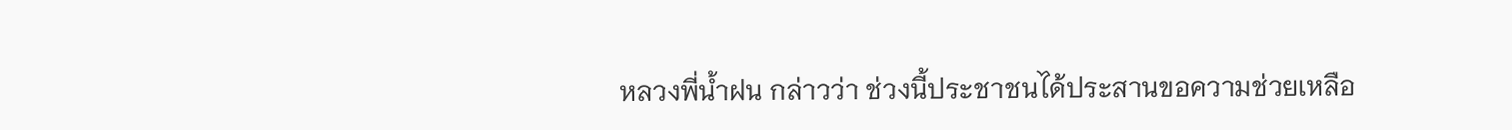หลวงพี่น้ำฝน กล่าวว่า ช่วงนี้ประชาชนได้ประสานขอความช่วยเหลือ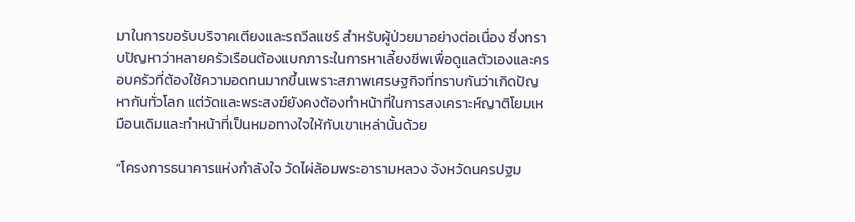มาในการขอรับบริจาคเตียงและรถวีลแชร์ สำหรับผู้ป่วยมาอย่างต่อเนื่อง ซึ่งทราบปัญหาว่าหลายครัวเรือนต้องแบกภาระในการหาเลี้ยงชีพเพื่อดูแลตัวเองและครอบครัวที่ต้องใช้ความอดทนมากขึ้นเพราะสภาพเศรษฐกิจที่ทราบกันว่าเกิดปัญหากันทั่วโลก แต่วัดและพระสงฆ์ยังคงต้องทำหน้าที่ในการสงเคราะห์ญาติโยมเหมือนเดิมและทำหน้าที่เป็นหมอทางใจให้กับเขาเหล่านั้นด้วย

“โครงการธนาคารแห่งกำลังใจ วัดไผ่ล้อมพระอารามหลวง จังหวัดนครปฐม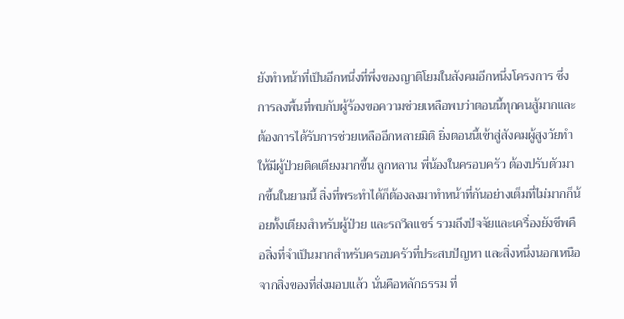ยังทำหน้าที่เป็นอีกหนึ่งที่พึ่งของญาติโยมในสังคมอีกหนึ่งโครงการ ซึ่งการลงพื้นที่พบกับผู้ร้องขอความช่วยเหลือพบว่าตอนนี้ทุกคนสู้มากและต้องการได้รับการช่วยเหลืออีกหลายมิติ ยิ่งตอนนี้เข้าสู่สังคมผู้สูงวัยทำให้มีผู้ป่วยติดเตียงมากขึ้น ลูกหลาน พี่น้องในครอบครัว ต้องปรับตัวมากขึ้นในยามนี้ สิ่งที่พระทำได้ก็ต้องลงมาทำหน้าที่กันอย่างเต็มที่ไม่มากก็น้อยทั้งเตียงสำหรับผู้ป่วย และรถวีลแชร์ รวมถึงปัจจัยและเครื่องยังชีพคือสิ่งที่จำเป็นมากสำหรับครอบครัวที่ประสบปัญหา และสิ่งหนึ่งนอกเหนือจากสิ่งของที่ส่งมอบแล้ว นั่นคือหลักธรรม ที่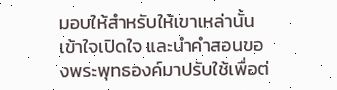มอบให้สำหรับให้เขาเหล่านั้นเข้าใจเปิดใจ และนำคำสอนของพระพุทธองค์มาปรับใช้เพื่อต่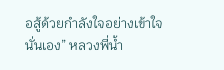อสู้ด้วยกำลังใจอย่างเข้าใจนั่นเอง” หลวงพี่น้ำ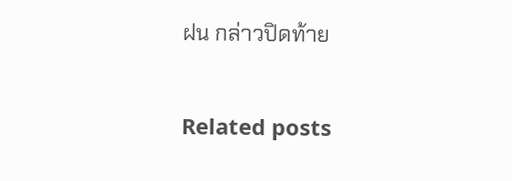ฝน กล่าวปิดท้าย

Related posts